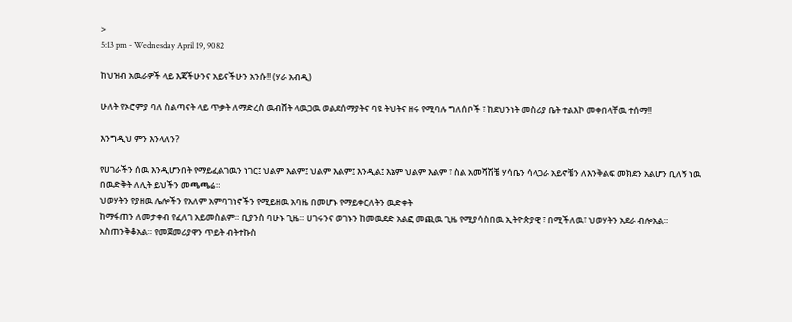>
5:13 pm - Wednesday April 19, 9082

ከህዝብ አዉራዎች ላይ እጃችሁንና አይናችሁን አንሱ!! (ሃራ አብዲ)

ሁለት የኦሮምያ ባለ ስልጣናት ላይ ጥቃት ለማድረስ ዉብሸት ላዉጋዉ ወልደሰማያትና ባዩ ትህትና ዘሩ የሚባሉ ግለሰቦች ፣ ከደህንነት መስሪያ ቤት ተልእኮ መቀበላቸዉ ተሰማ!!

እንግዲህ ምን እንላለን?

የሀገራችን ሰዉ እንዲሆንበት የማይፈልገዉን ነገር፤ ህልም እልም፤ ህልም እልም፤ እንዲል፤ እኔም ህልም እልም ፣ ስል አመሻሽቼ ሃሳቤን ሳላጋራ አይኖቼን ለእንቅልፍ መክደን አልሆን ቢለኝ ነዉ በዉድቅት ለሊት ይህችን መጫጫሬ።
ህወሃትን የያዘዉ ሌሎችን የአለም አምባገነኖችን የሚይዘዉ አባዜ በመሆኑ የማይቀርለትን ዉድቀት
ከማፋጠን ለመታቀብ የፈለገ አይመስልም። ቢያንስ ባሁኑ ጊዜ። ሀገሩንና ወገኑን ከመዉደድ አልፎ መጪዉ ጊዜ የሚያሳስበዉ ኢትዮጵያዊ ፣ በሚችለዉ፣ ህወሃትን አደራ ብሎአል። አስጠንቅቆአል። የመጀመሪያዋን ጥይት ብትተኩስ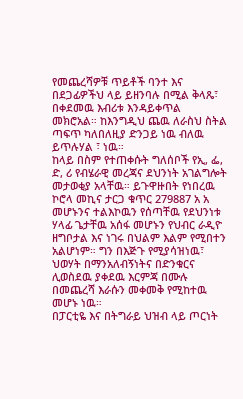የመጨረሻዎቹ ጥይቶች ባንተ እና በደጋፊዎችህ ላይ ይዘንባሉ በሚል ቅላጼ፣ በቀደመዉ እብሪቱ እንዳይቀጥል መክሮአል። ከእንግዲህ ጨዉ ለራስህ ስትል ጣፍጥ ካለበለዚያ ድንጋይ ነዉ ብለዉ ይጥሉሃል ፣ ነዉ።
ከላይ በስም የተጠቀሱት ግለሰቦች የኢ, ፌ, ድ, ሪ የብሄራዊ መረጃና ደህንነት አገልግሎት መታወቂያ አላቸዉ። ይጉዋዙበት የነበረዉ ኮሮላ መኪና ታርጋ ቁጥር 279887 አ አ መሆኑንና ተልእኮዉን የሰጣቸዉ የደህንነቱ ሃላፊ ጌታቸዉ አሰፋ መሆኑን የህብር ራዲዮ ዘግቦታል እና ነገሩ በህልም እልም የሚበተን አልሆነም። ግን በእጅጉ የሚያሳዝነዉ፣ ህወሃት በማንአለብኝነትና በድንቁርና ሊወስደዉ ያቀደዉ እርምጃ በሙሉ በመጨረሻ እራሱን መቀመቅ የሚከተዉ መሆኑ ነዉ።
በፓርቲዬ እና በትግራይ ህዝብ ላይ ጦርነት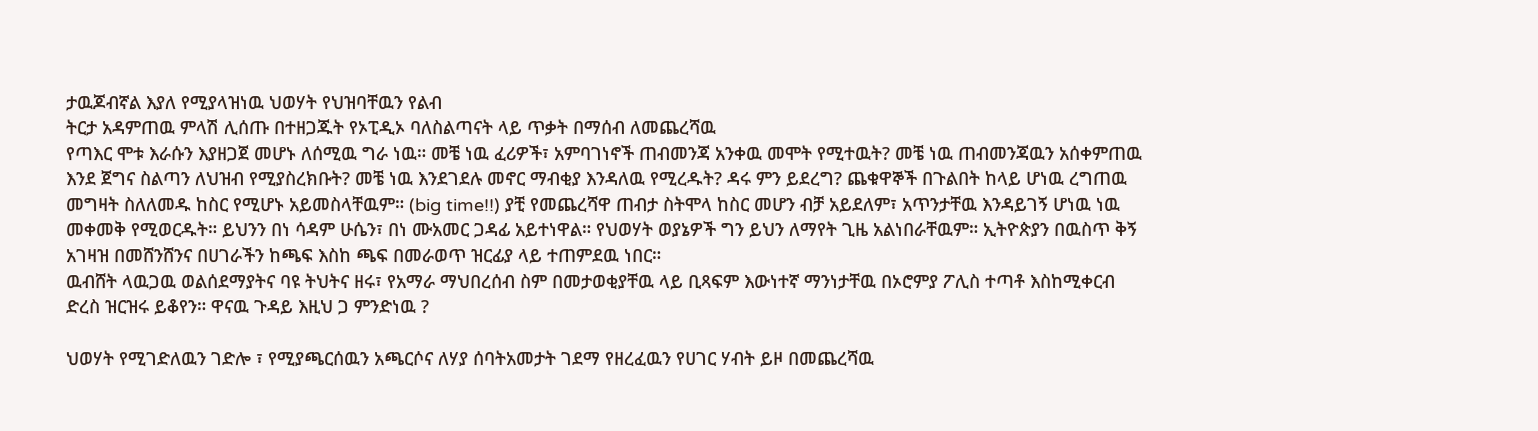ታዉጆብኛል እያለ የሚያላዝነዉ ህወሃት የህዝባቸዉን የልብ
ትርታ አዳምጠዉ ምላሽ ሊሰጡ በተዘጋጁት የኦፒዲኦ ባለስልጣናት ላይ ጥቃት በማሰብ ለመጨረሻዉ
የጣእር ሞቱ እራሱን እያዘጋጀ መሆኑ ለሰሚዉ ግራ ነዉ። መቼ ነዉ ፈሪዎች፣ አምባገነኖች ጠብመንጃ አንቀዉ መሞት የሚተዉት? መቼ ነዉ ጠብመንጃዉን አሰቀምጠዉ እንደ ጀግና ስልጣን ለህዝብ የሚያስረክቡት? መቼ ነዉ እንደገደሉ መኖር ማብቂያ እንዳለዉ የሚረዱት? ዳሩ ምን ይደረግ? ጨቁዋኞች በጉልበት ከላይ ሆነዉ ረግጠዉ መግዛት ስለለመዱ ከስር የሚሆኑ አይመስላቸዉም። (big time!!) ያቺ የመጨረሻዋ ጠብታ ስትሞላ ከስር መሆን ብቻ አይደለም፣ አጥንታቸዉ እንዳይገኝ ሆነዉ ነዉ መቀመቅ የሚወርዱት። ይህንን በነ ሳዳም ሁሴን፣ በነ ሙአመር ጋዳፊ አይተነዋል። የህወሃት ወያኔዎች ግን ይህን ለማየት ጊዜ አልነበራቸዉም። ኢትዮጵያን በዉስጥ ቅኝ አገዛዝ በመሸንሸንና በሀገራችን ከጫፍ እስከ ጫፍ በመራወጥ ዝርፊያ ላይ ተጠምደዉ ነበር።
ዉብሸት ላዉጋዉ ወልሰደማያትና ባዩ ትህትና ዘሩ፣ የአማራ ማህበረሰብ ስም በመታወቂያቸዉ ላይ ቢጻፍም እውነተኛ ማንነታቸዉ በኦሮምያ ፖሊስ ተጣቶ እስከሚቀርብ ድረስ ዝርዝሩ ይቆየን። ዋናዉ ጉዳይ እዚህ ጋ ምንድነዉ ?

ህወሃት የሚገድለዉን ገድሎ ፣ የሚያጫርሰዉን አጫርሶና ለሃያ ሰባትአመታት ገደማ የዘረፈዉን የሀገር ሃብት ይዞ በመጨረሻዉ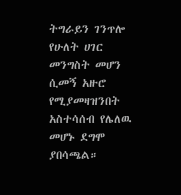ትግራይን ገንጥሎ የሁለት ሀገር መንግስት መሆን ሲመኝ አዙሮ የሚያመዛዝንበት አስተሳሰብ የሌለዉ መሆኑ ደግሞ ያበሳጫል።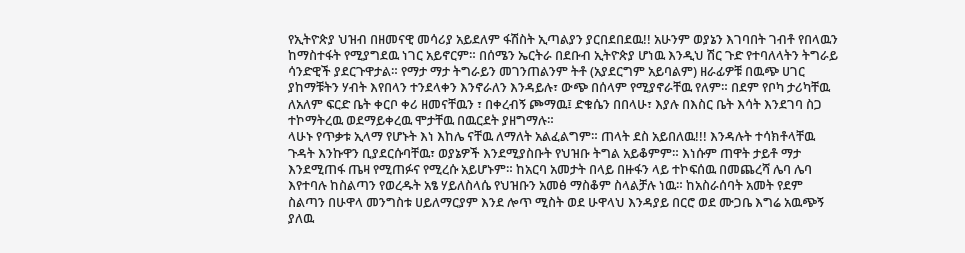የኢትዮጵያ ህዝብ በዘመናዊ መሳሪያ አይደለም ፋሽስት ኢጣልያን ያርበደበደዉ!! አሁንም ወያኔን እገባበት ገብቶ የበላዉን ከማስተፋት የሚያግደዉ ነገር አይኖርም። በሰሜን ኤርትራ በደቡብ ኢትዮጵያ ሆነዉ እንዲህ ሽር ጉድ የተባለላትን ትግራይ ሳንድዊች ያደርጉዋታል። የማታ ማታ ትግራይን መገንጠልንም ትቶ (አያደርግም አይባልም) ዘራፊዎቹ በዉጭ ሀገር ያከማቹትን ሃብት እየበላን ተንደላቀን እንኖራለን እንዳይሉ፣ ውጭ በሰላም የሚያኖራቸዉ የለም። በደም የቦካ ታሪካቸዉ ለአለም ፍርድ ቤት ቀርቦ ቀሪ ዘመናቸዉን ፣ በቀረብኝ ጮማዉ፤ ድቁሴን በበላሁ፣ እያሉ በእስር ቤት እሳት እንደገባ ስጋ ተኮማትረዉ ወደማይቀረዉ ሞታቸዉ በዉርደት ያዘግማሉ።
ላሁኑ የጥቃቱ ኢላማ የሆኑት እነ እከሌ ናቸዉ ለማለት አልፈልግም። ጠላት ደስ አይበለዉ!!! እንዳሉት ተሳክቶላቸዉ ጉዳት እንኩዋን ቢያደርሱባቸዉ፣ ወያኔዎች እንደሚያስቡት የህዝቡ ትግል አይቆምም። እነሱም ጠዋት ታይቶ ማታ እንደሚጠፋ ጤዛ የሚጠፉና የሚረሱ አይሆኑም። ከአርባ አመታት በላይ በዙፋን ላይ ተኮፍሰዉ በመጨረሻ ሌባ ሌባ እየተባሉ ከስልጣን የወረዱት አፄ ሃይለስላሴ የህዝቡን አመፅ ማስቆም ስላልቻሉ ነዉ። ከአስራሰባት አመት የደም ስልጣን በሁዋላ መንግስቱ ሀይለማርያም እንደ ሎጥ ሚስት ወደ ሁዋላህ እንዳያይ በርሮ ወደ ሙጋቤ እግሬ አዉጭኝ ያለዉ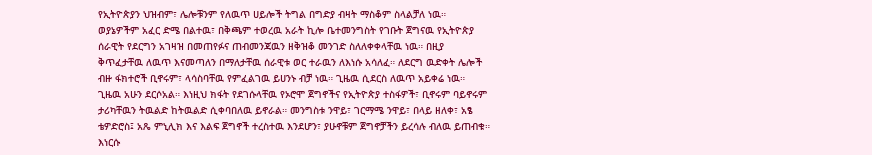የኢትዮጵያን ህዝብም፣ ሌሎቹንም የለዉጥ ሀይሎች ትግል በግድያ ብዛት ማስቆም ስላልቻለ ነዉ።
ወያኔዎችም አፈር ድሜ በልተዉ፣ በቅጫም ተወረዉ አራት ኪሎ ቤተመንግስት የገቡት ጀግናዉ የኢትዮጵያ ሰራዊት የደርግን አገዛዝ በመጠየፉና ጠብመንጃዉን ዘቅዝቆ መንገድ ስለለቀቀላቸዉ ነዉ። በዚያ ቅጥፈታቸዉ ለዉጥ እናመጣለን በማለታቸዉ ሰራዊቱ ወር ተራዉን ለእነሱ አሳለፈ። ለደርግ ዉድቀት ሌሎች ብዙ ፋክተሮች ቢኖሩም፣ ላሳስባቸዉ የምፈልገዉ ይሀንኑ ብቻ ነዉ። ጊዜዉ ሲደርስ ለዉጥ አይቀሬ ነዉ። ጊዜዉ አሁን ደርሶአል። እነዚህ ክፋት የደገሱላቸዉ የኦሮሞ ጀግኖችና የኢትዮጵያ ተስፋዎች፣ ቢኖሩም ባይኖሩም ታሪካቸዉን ትዉልድ ከትዉልድ ሲቀባበለዉ ይኖራል። መንግስቱ ንዋይ፣ ገርማሜ ንዋይ፣ በላይ ዘለቀ፣ አፄ ቴዎድሮስ፤ አጼ ምኒሊክ እና እልፍ ጀግኖች ተረስተዉ እንደሆን፣ ያሁኖቹም ጀግኖቻችን ይረሳሉ ብለዉ ይጠብቁ። እነርሱ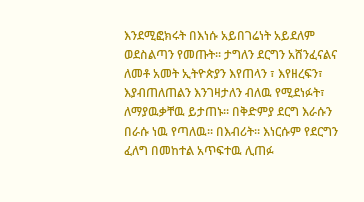እንደሚፎክሩት በእነሱ አይበገሬነት አይደለም ወደስልጣን የመጡት። ታግለን ደርግን አሸንፈናልና ለመቶ አመት ኢትዮጵያን እየጠላን ፣ እየዘረፍን፣ እያብጠለጠልን እንገዛታለን ብለዉ የሚደነፉት፣ ለማያዉቃቸዉ ይታጠኑ። በቅድምያ ደርግ እራሱን በራሱ ነዉ የጣለዉ። በእብሪት። እነርሱም የደርግን ፈለግ በመከተል አጥፍተዉ ሊጠፉ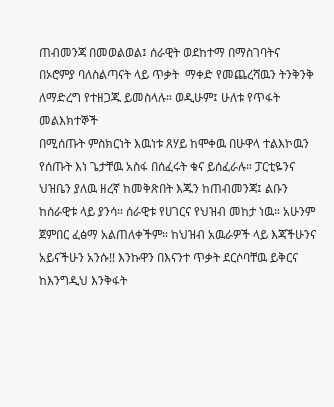ጠብመንጃ በመወልወል፤ ሰራዊት ወደከተማ በማስገባትና በኦሮምያ ባለስልጣናት ላይ ጥቃት  ማቀድ የመጨረሻዉን ትንቅንቅ ለማድረግ የተዘጋጁ ይመስላሉ። ወዲሁም፤ ሁለቱ የጥፋት መልእክተኞች
በሚሰጡት ምስክርነት እዉነቱ ጸሃይ ከሞቀዉ በሁዋላ ተልእኮዉን የሰጡት እነ ጌታቸዉ አስፋ በሰፈሩት ቁና ይሰፈራሉ። ፓርቲዬንና ህዝቤን ያለዉ ዘረኛ ከመቅጽበት እጁን ከጠብመንጃ፤ ልቡን ከሰራዊቱ ላይ ያንሳ። ሰራዊቱ የሀገርና የህዝብ መከታ ነዉ። አሁንም ጀምበር ፈፅማ አልጠለቀችም። ከህዝብ አዉራዎች ላይ እጃችሁንና አይናችሁን አንሱ!! እንኩዋን በእናንተ ጥቃት ደርሶባቸዉ ይቅርና ከእንግዲህ እንቅፋት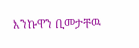እንኩዋን ቢመታቸዉ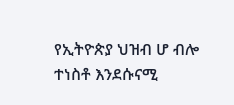የኢትዮጵያ ህዝብ ሆ ብሎ ተነስቶ እንደሱናሚ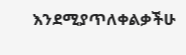እንደሚያጥለቀልቃችሁ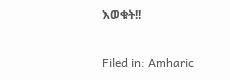እወቁት!!

Filed in: Amharic